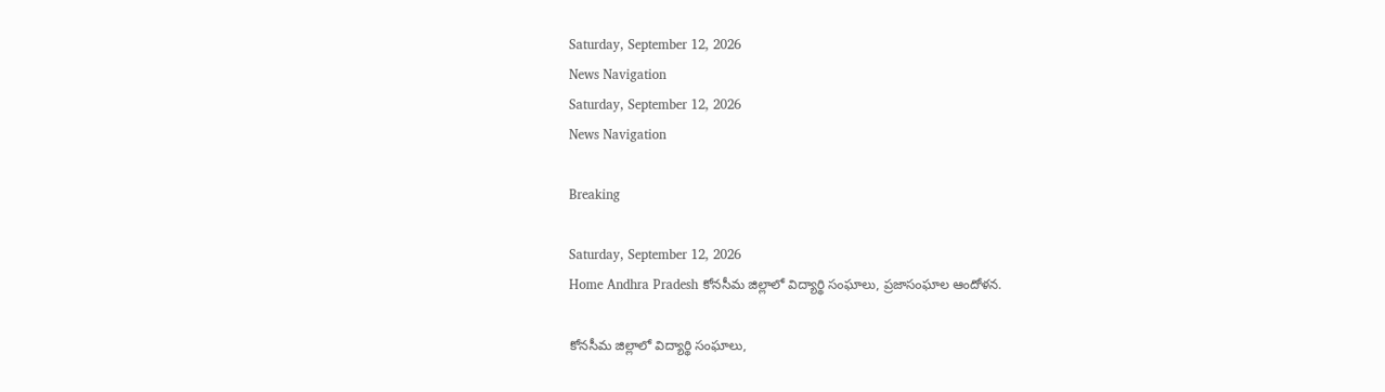Saturday, September 12, 2026
News Navigation
Saturday, September 12, 2026
News Navigation

Breaking

Saturday, September 12, 2026
Home Andhra Pradesh కోనసీమ జిల్లాలో విద్యార్థి సంఘాలు, ప్రజాసంఘాల ఆందోళన.

కోనసీమ జిల్లాలో విద్యార్థి సంఘాలు,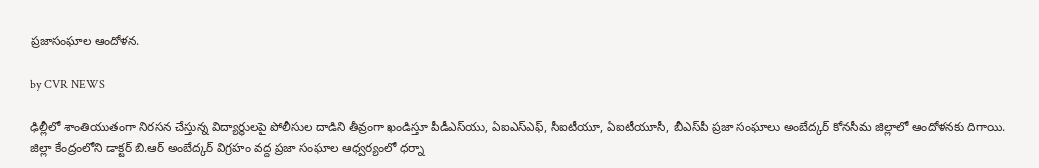ప్రజాసంఘాల ఆందోళన.

by CVR NEWS

ఢిల్లీలో శాంతియుతంగా నిరసన చేస్తున్న విద్యార్థులపై పోలీసుల దాడిని తీవ్రంగా ఖండిస్తూ పీడీఎస్‌యు, ఏఐఎస్‌ఎఫ్, సీఐటీయూ, ఏఐటీయూసీ, బీఎస్‌పీ ప్రజా సంఘాలు అంబేద్కర్ కోనసీమ జిల్లాలో ఆందోళనకు దిగాయి. జిల్లా కేంద్రంలోని డాక్టర్ బి.ఆర్ అంబేద్కర్ విగ్రహం వద్ద ప్రజా సంఘాల ఆధ్వర్యంలో ధర్నా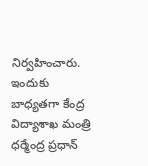నిర్వహించారు. ఇందుకు బాధ్యతగా కేంద్ర విద్యాశాఖ మంత్రి ధర్మేంద్ర ప్రధాన్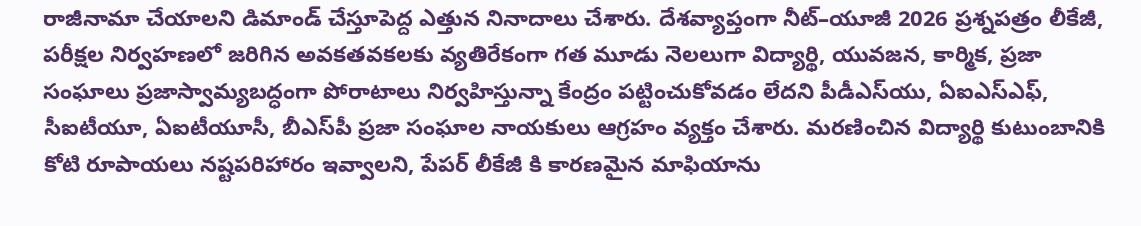రాజీనామా చేయాలని డిమాండ్ చేస్తూపెద్ద ఎత్తున నినాదాలు చేశారు. దేశవ్యాప్తంగా నీట్–యూజీ 2026 ప్రశ్నపత్రం లీకేజీ, పరీక్షల నిర్వహణలో జరిగిన అవకతవకలకు వ్యతిరేకంగా గత మూడు నెలలుగా విద్యార్థి, యువజన, కార్మిక, ప్రజా సంఘాలు ప్రజాస్వామ్యబద్ధంగా పోరాటాలు నిర్వహిస్తున్నా కేంద్రం పట్టించుకోవడం లేదని పీడీఎస్‌యు, ఏఐఎస్‌ఎఫ్, సీఐటీయూ, ఏఐటీయూసీ, బీఎస్‌పీ ప్రజా సంఘాల నాయకులు ఆగ్రహం వ్యక్తం చేశారు. మరణించిన విద్యార్థి కుటుంబానికి కోటి రూపాయలు నష్టపరిహారం ఇవ్వాలని, పేపర్ లీకేజీ కి కారణమైన మాఫియాను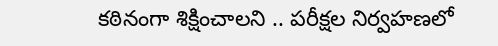కఠినంగా శిక్షించాలని .. పరీక్షల నిర్వహణలో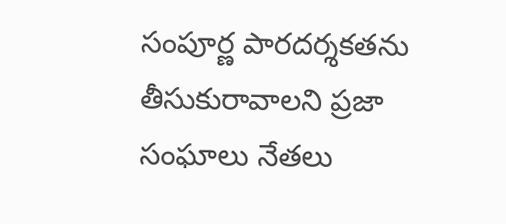సంపూర్ణ పారదర్శకతను తీసుకురావాలని ప్రజా సంఘాలు నేతలు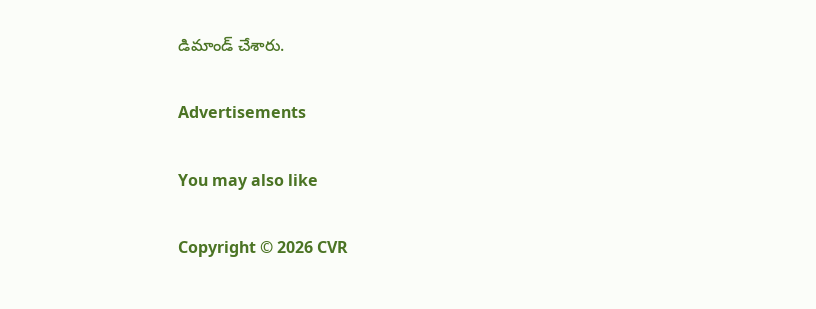డిమాండ్ చేశారు.

Advertisements

You may also like

Copyright © 2026 CVR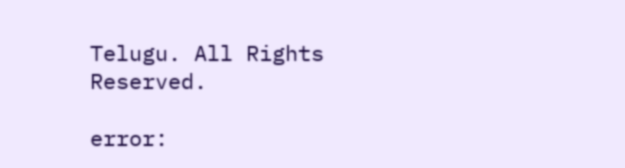Telugu. All Rights Reserved.

error: